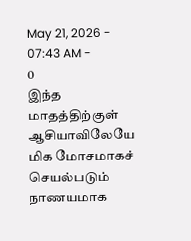May 21, 2026 - 07:43 AM -
0
இந்த மாதத்திற்குள் ஆசியாவிலேயே மிக மோசமாகச் செயல்படும் நாணயமாக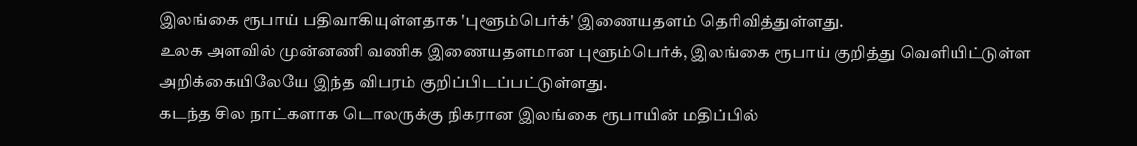இலங்கை ரூபாய் பதிவாகியுள்ளதாக 'புளூம்பெர்க்' இணையதளம் தெரிவித்துள்ளது.
உலக அளவில் முன்னணி வணிக இணையதளமான புளூம்பெர்க், இலங்கை ரூபாய் குறித்து வெளியிட்டுள்ள அறிக்கையிலேயே இந்த விபரம் குறிப்பிடப்பட்டுள்ளது.
கடந்த சில நாட்களாக டொலருக்கு நிகரான இலங்கை ரூபாயின் மதிப்பில்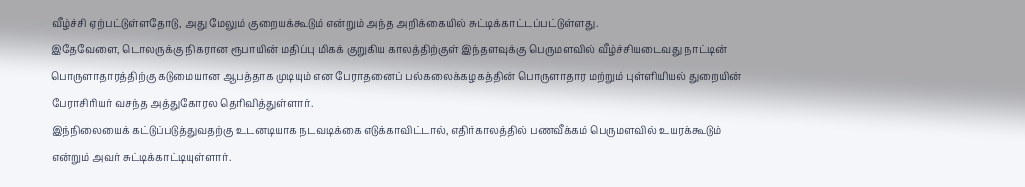வீழ்ச்சி ஏற்பட்டுள்ளதோடு, அது மேலும் குறையக்கூடும் என்றும் அந்த அறிக்கையில் சுட்டிக்காட்டப்பட்டுள்ளது.
இதேவேளை, டொலருக்கு நிகரான ரூபாயின் மதிப்பு மிகக் குறுகிய காலத்திற்குள் இந்தளவுக்கு பெருமளவில் வீழ்ச்சியடைவது நாட்டின் பொருளாதாரத்திற்கு கடுமையான ஆபத்தாக முடியும் என பேராதனைப் பல்கலைக்கழகத்தின் பொருளாதார மற்றும் புள்ளியியல் துறையின் பேராசிரியர் வசந்த அத்துகோரல தெரிவித்துள்ளார்.
இந்நிலையைக் கட்டுப்படுத்துவதற்கு உடனடியாக நடவடிக்கை எடுக்காவிட்டால், எதிர்காலத்தில் பணவீக்கம் பெருமளவில் உயரக்கூடும் என்றும் அவர் சுட்டிக்காட்டியுள்ளார்.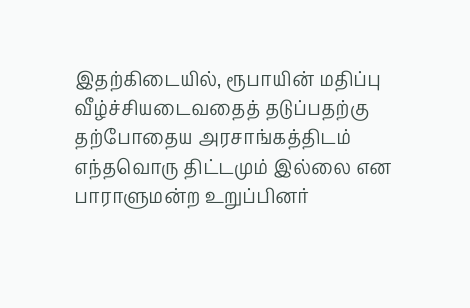இதற்கிடையில், ரூபாயின் மதிப்பு வீழ்ச்சியடைவதைத் தடுப்பதற்கு தற்போதைய அரசாங்கத்திடம் எந்தவொரு திட்டமும் இல்லை என பாராளுமன்ற உறுப்பினர்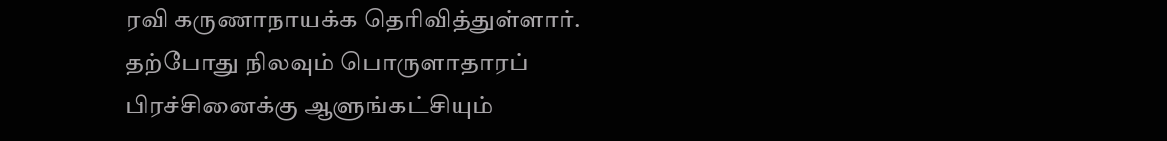ரவி கருணாநாயக்க தெரிவித்துள்ளார்.
தற்போது நிலவும் பொருளாதாரப் பிரச்சினைக்கு ஆளுங்கட்சியும்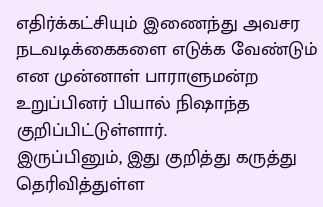எதிர்க்கட்சியும் இணைந்து அவசர நடவடிக்கைகளை எடுக்க வேண்டும் என முன்னாள் பாராளுமன்ற உறுப்பினர் பியால் நிஷாந்த குறிப்பிட்டுள்ளார்.
இருப்பினும், இது குறித்து கருத்து தெரிவித்துள்ள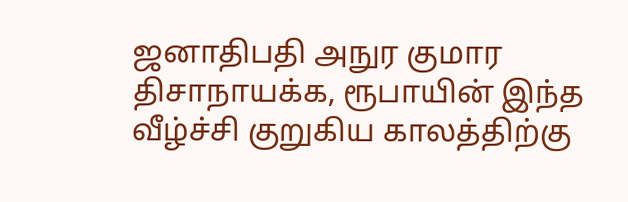ஜனாதிபதி அநுர குமார திசாநாயக்க, ரூபாயின் இந்த வீழ்ச்சி குறுகிய காலத்திற்கு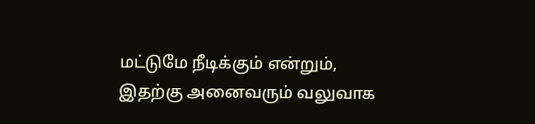மட்டுமே நீடிக்கும் என்றும், இதற்கு அனைவரும் வலுவாக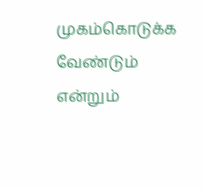முகம்கொடுக்க வேண்டும் என்றும்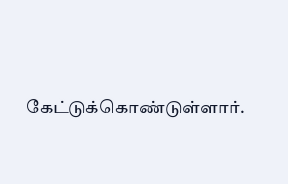கேட்டுக்கொண்டுள்ளார்.